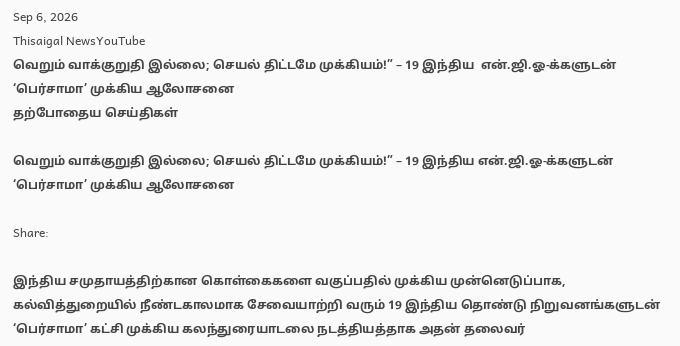Sep 6, 2026
Thisaigal NewsYouTube
வெறும் வாக்குறுதி இல்லை; செயல் திட்டமே முக்கியம்!” – 19 இந்திய  என்.ஜி.ஓ-க்களுடன் ‘பெர்சாமா’ முக்கிய ஆலோசனை
தற்போதைய செய்திகள்

வெறும் வாக்குறுதி இல்லை; செயல் திட்டமே முக்கியம்!” – 19 இந்திய என்.ஜி.ஓ-க்களுடன் ‘பெர்சாமா’ முக்கிய ஆலோசனை

Share:

இந்திய சமுதாயத்திற்கான கொள்கைகளை வகுப்பதில் முக்கிய முன்னெடுப்பாக, கல்வித்துறையில் நீண்டகாலமாக சேவையாற்றி வரும் 19 இந்திய தொண்டு நிறுவனங்களுடன் ‘பெர்சாமா’ கட்சி முக்கிய கலந்துரையாடலை நடத்தியத்தாக அதன் தலைவர்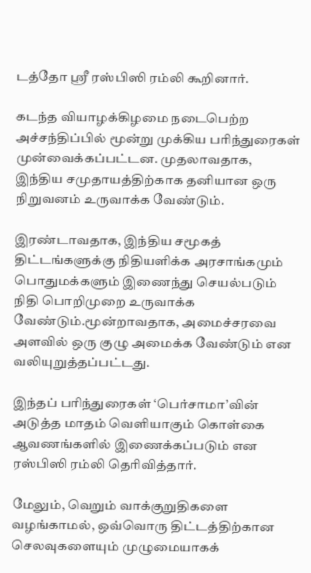டத்தோ ஸ்ரீ ரஸ்பிஸி ரம்லி கூறினார்.

கடந்த வியாழக்கிழமை நடைபெற்ற அச்சந்திப்பில் மூன்று முக்கிய பரிந்துரைகள் முன்வைக்கப்பட்டன. முதலாவதாக, இந்திய சமுதாயத்திற்காக தனியான ஒரு நிறுவனம் உருவாக்க வேண்டும்.

இரண்டாவதாக, இந்திய சமூகத் திட்டங்களுக்கு நிதியளிக்க அரசாங்கமும் பொதுமக்களும் இணைந்து செயல்படும் நிதி பொறிமுறை உருவாக்க வேண்டும்.மூன்றாவதாக, அமைச்சரவை அளவில் ஒரு குழு அமைக்க வேண்டும் என வலியுறுத்தப்பட்டது.

இந்தப் பரிந்துரைகள் ‘பெர்சாமா’வின் அடுத்த மாதம் வெளியாகும் கொள்கை ஆவணங்களில் இணைக்கப்படும் என ரஸ்பிஸி ரம்லி தெரிவித்தார்.

மேலும், வெறும் வாக்குறுதிகளை வழங்காமல், ஒவ்வொரு திட்டத்திற்கான செலவுகளையும் முழுமையாகக்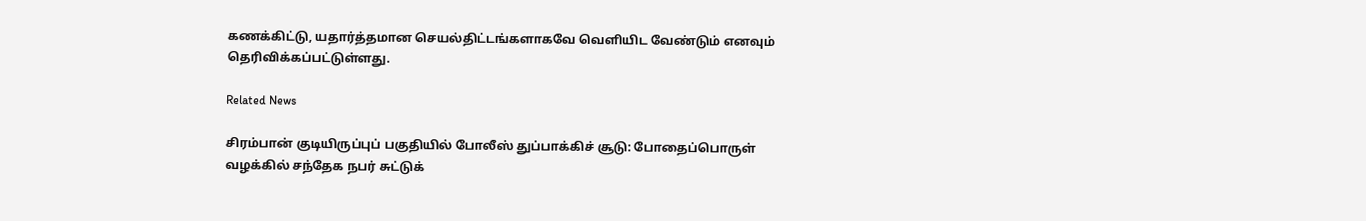கணக்கிட்டு, யதார்த்தமான செயல்திட்டங்களாகவே வெளியிட வேண்டும் எனவும் தெரிவிக்கப்பட்டுள்ளது.

Related News

சிரம்பான் குடியிருப்புப் பகுதியில் போலீஸ் துப்பாக்கிச் சூடு: போதைப்பொருள் வழக்கில் சந்தேக நபர் சுட்டுக்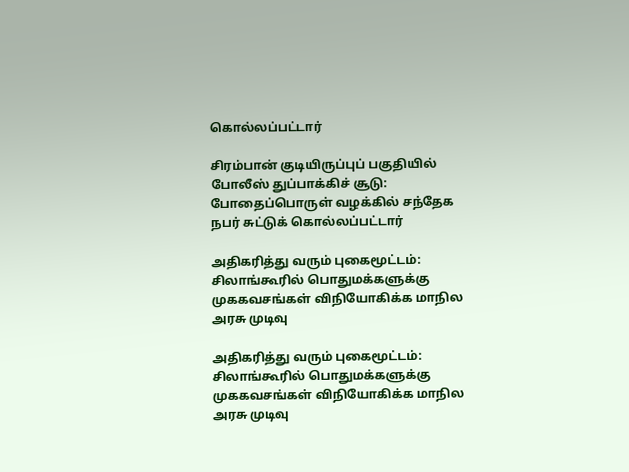கொல்லப்பட்டார்

சிரம்பான் குடியிருப்புப் பகுதியில் போலீஸ் துப்பாக்கிச் சூடு: போதைப்பொருள் வழக்கில் சந்தேக நபர் சுட்டுக் கொல்லப்பட்டார்

அதிகரித்து வரும் புகைமூட்டம்: சிலாங்கூரில் பொதுமக்களுக்கு முககவசங்கள் விநியோகிக்க மாநில அரசு முடிவு

அதிகரித்து வரும் புகைமூட்டம்: சிலாங்கூரில் பொதுமக்களுக்கு முககவசங்கள் விநியோகிக்க மாநில அரசு முடிவு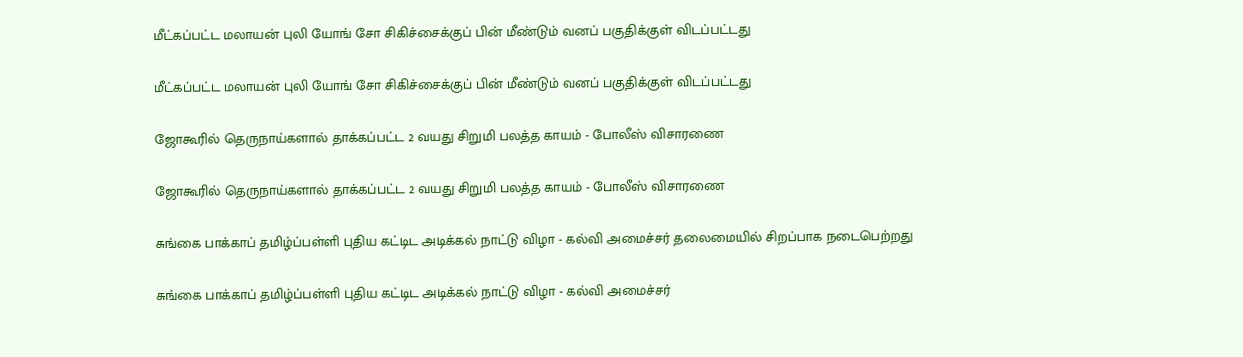மீட்கப்பட்ட மலாயன் புலி யோங் சோ சிகிச்சைக்குப் பின் மீண்டும் வனப் பகுதிக்குள் விடப்பட்டது

மீட்கப்பட்ட மலாயன் புலி யோங் சோ சிகிச்சைக்குப் பின் மீண்டும் வனப் பகுதிக்குள் விடப்பட்டது

ஜோகூரில் தெருநாய்களால் தாக்கப்பட்ட 2 வயது சிறுமி பலத்த காயம் - போலீஸ் விசாரணை

ஜோகூரில் தெருநாய்களால் தாக்கப்பட்ட 2 வயது சிறுமி பலத்த காயம் - போலீஸ் விசாரணை

சுங்கை பாக்காப் தமிழ்ப்பள்ளி புதிய கட்டிட அடிக்கல் நாட்டு விழா - கல்வி அமைச்சர் தலைமையில் சிறப்பாக நடைபெற்றது

சுங்கை பாக்காப் தமிழ்ப்பள்ளி புதிய கட்டிட அடிக்கல் நாட்டு விழா - கல்வி அமைச்சர்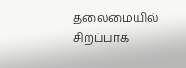தலைமையில் சிறப்பாக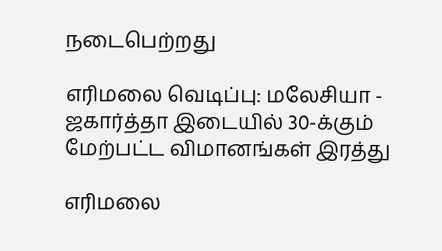நடைபெற்றது

எரிமலை வெடிப்பு: மலேசியா - ஜகார்த்தா இடையில் 30-க்கும் மேற்பட்ட விமானங்கள் இரத்து

எரிமலை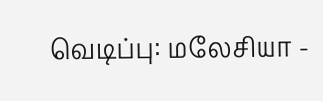வெடிப்பு: மலேசியா -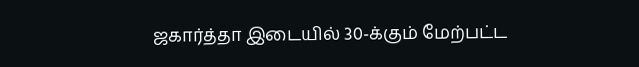ஜகார்த்தா இடையில் 30-க்கும் மேற்பட்ட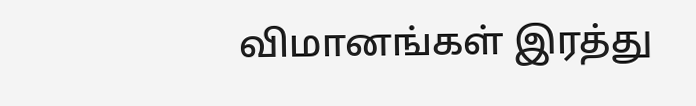விமானங்கள் இரத்து